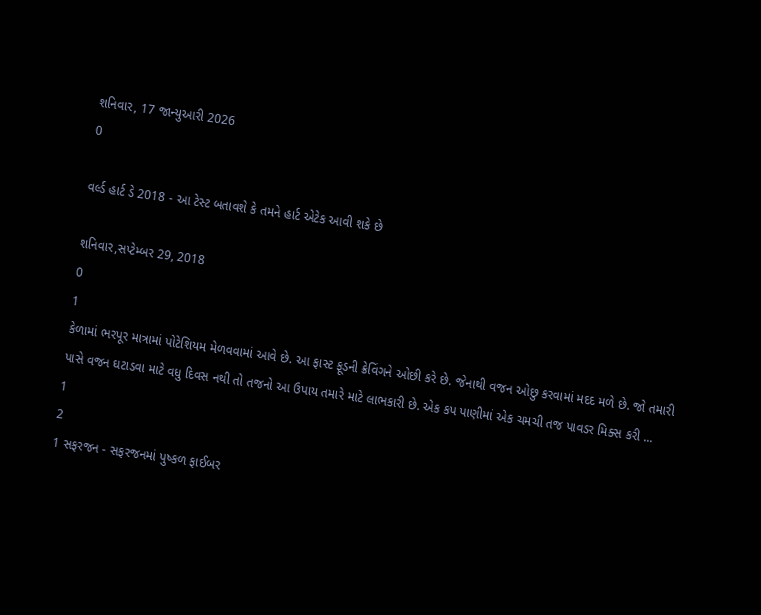શનિવાર, 17 જાન્યુઆરી 2026
0

વર્લ્ડ હાર્ટ ડે 2018 - આ ટેસ્ટ બતાવશે કે તમને હાર્ટ એટેક આવી શકે છે

શનિવાર,સપ્ટેમ્બર 29, 2018
0
1
કેળામાં ભરપૂર માત્રામાં પોટેશિયમ મેળવવામાં આવે છે. આ ફાસ્ટ ફૂડની ક્રેવિંગને ઓછી કરે છે. જેનાથી વજન ઓછુ કરવામાં મદદ મળે છે. જો તમારી પાસે વજન ઘટાડવા માટે વધુ દિવસ નથી તો તજનો આ ઉપાય તમારે માટે લાભકારી છે. એક કપ પાણીમાં એક ચમચી તજ પાવડર મિક્સ કરી ...
1
2
1 સફરજન - સફરજનમાં પુષ્કળ ફાઈબર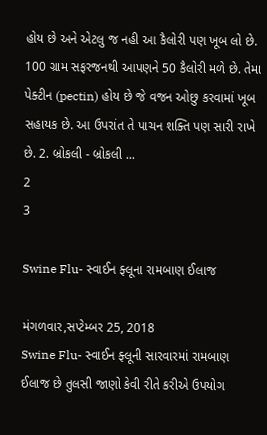હોય છે અને એટલુ જ નહી આ કૈલોરી પણ ખૂબ લો છે. 100 ગ્રામ સફરજનથી આપણને 50 કૈલોરી મળે છે. તેમા પેક્ટીન (pectin) હોય છે જે વજન ઓછુ કરવામાં ખૂબ સહાયક છે. આ ઉપરાંત તે પાચન શક્તિ પણ સારી રાખે છે. 2. બ્રોકલી - બ્રોકલી ...
2
3

Swine Flu- સ્વાઈન ફ્લૂના રામબાણ ઈલાજ

મંગળવાર,સપ્ટેમ્બર 25, 2018
Swine Flu- સ્વાઈન ફ્લૂની સારવારમાં રામબાણ ઈલાજ છે તુલસી જાણો કેવી રીતે કરીએ ઉપયોગ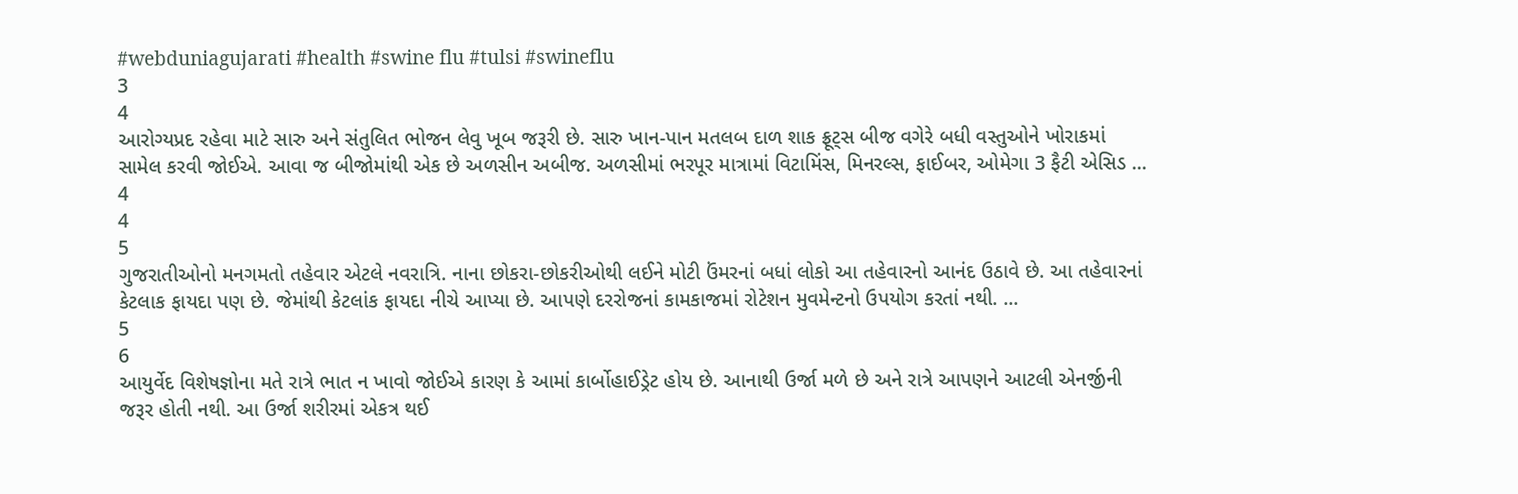#webduniagujarati #health #swine flu #tulsi #swineflu
3
4
આરોગ્યપ્રદ રહેવા માટે સારુ અને સંતુલિત ભોજન લેવુ ખૂબ જરૂરી છે. સારુ ખાન-પાન મતલબ દાળ શાક ફ્રૂટ્સ બીજ વગેરે બધી વસ્તુઓને ખોરાકમાં સામેલ કરવી જોઈએ. આવા જ બીજોમાંથી એક છે અળસીન અબીજ. અળસીમાં ભરપૂર માત્રામાં વિટામિંસ, મિનરલ્સ, ફાઈબર, ઓમેગા 3 ફૈટી એસિડ ...
4
4
5
ગુજરાતીઓનો મનગમતો તહેવાર એટલે નવરાત્રિ. નાના છોકરા-છોકરીઓથી લઈને મોટી ઉંમરનાં બધાં લોકો આ તહેવારનો આનંદ ઉઠાવે છે. આ તહેવારનાં કેટલાક ફાયદા પણ છે. જેમાંથી કેટલાંક ફાયદા નીચે આપ્યા છે. આપણે દરરોજનાં કામકાજમાં રોટેશન મુવમેન્ટનો ઉપયોગ કરતાં નથી. ...
5
6
આયુર્વેદ વિશેષજ્ઞોના મતે રાત્રે ભાત ન ખાવો જોઈએ કારણ કે આમાં કાર્બોહાઈડ્રેટ હોય છે. આનાથી ઉર્જા મળે છે અને રાત્રે આપણને આટલી એનર્જીની જરૂર હોતી નથી. આ ઉર્જા શરીરમાં એકત્ર થઈ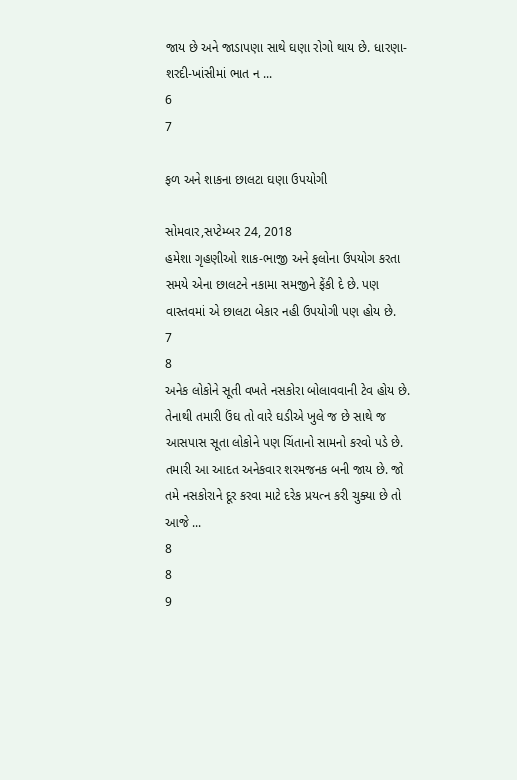જાય છે અને જાડાપણા સાથે ઘણા રોગો થાય છે. ધારણા- શરદી-ખાંસીમાં ભાત ન ...
6
7

ફળ અને શાકના છાલટા ઘણા ઉપયોગી

સોમવાર,સપ્ટેમ્બર 24, 2018
હમેશા ગૃહણીઓ શાક-ભાજી અને ફલોના ઉપયોગ કરતા સમયે એના છાલટને નકામા સમજીને ફેંકી દે છે. પણ વાસ્તવમાં એ છાલટા બેકાર નહી ઉપયોગી પણ હોય છે.
7
8
અનેક લોકોને સૂતી વખતે નસકોરા બોલાવવાની ટેવ હોય છે. તેનાથી તમારી ઉંઘ તો વારે ઘડીએ ખુલે જ છે સાથે જ આસપાસ સૂતા લોકોને પણ ચિંતાનો સામનો કરવો પડે છે. તમારી આ આદત અનેકવાર શરમજનક બની જાય છે. જો તમે નસકોરાને દૂર કરવા માટે દરેક પ્રયત્ન કરી ચુક્યા છે તો આજે ...
8
8
9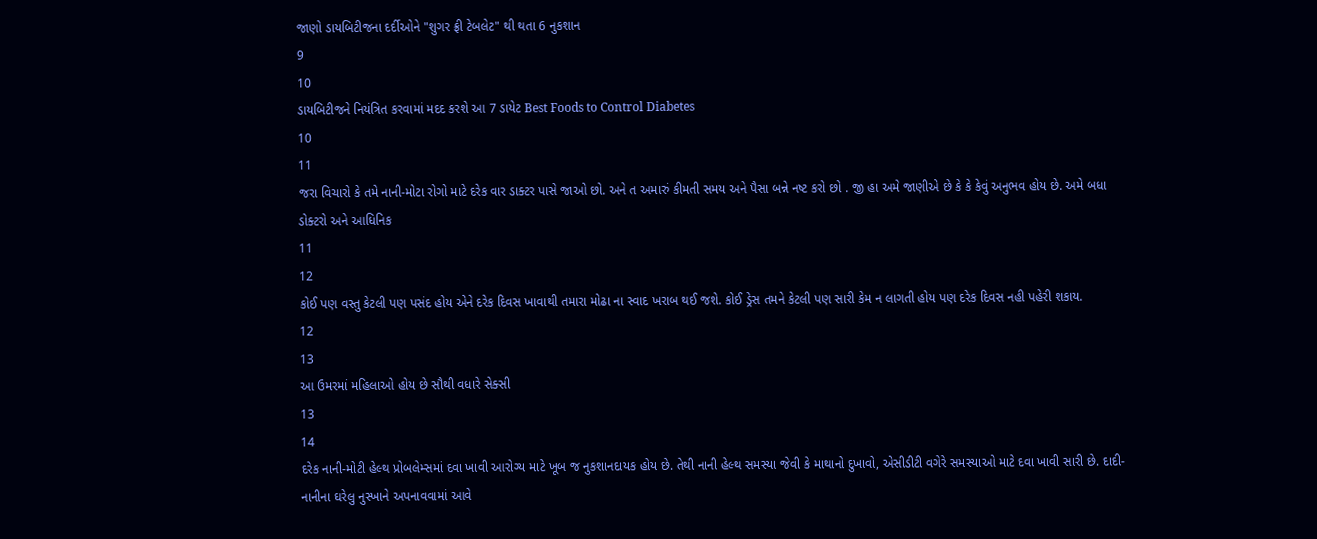જાણો ડાયબિટીજના દર્દીઓને "શુગર ફ્રી ટેબલેટ" થી થતા 6 નુકશાન
9
10
ડાયબિટીજને નિયંત્રિત કરવામાં મદદ કરશે આ 7 ડાયેટ Best Foods to Control Diabetes
10
11
જરા વિચારો કે તમે નાની-મોટા રોગો માટે દરેક વાર ડાક્ટર પાસે જાઓ છો. અને ત અમારું કીમતી સમય અને પૈસા બન્ને નષ્ટ કરો છો . જી હા અમે જાણીએ છે કે કે કેવું અનુભવ હોય છે. અમે બધા ડોક્ટરો અને આધિનિક
11
12
કોઈ પણ વસ્તુ કેટલી પણ પસંદ હોય એને દરેક દિવસ ખાવાથી તમારા મોઢા ના સ્વાદ ખરાબ થઈ જશે. કોઈ ડ્રેસ તમને કેટલી પણ સારી કેમ ન લાગતી હોય પણ દરેક દિવસ નહી પહેરી શકાય.
12
13
આ ઉમરમાં મહિલાઓ હોય છે સૌથી વધારે સેક્સી
13
14
દરેક નાની-મોટી હેલ્થ પ્રોબલેમ્સમાં દવા ખાવી આરોગ્ય માટે ખૂબ જ નુકશાનદાયક હોય છે. તેથી નાની હેલ્થ સમસ્યા જેવી કે માથાનો દુખાવો, એસીડીટી વગેરે સમસ્યાઓ માટે દવા ખાવી સારી છે. દાદી-નાનીના ઘરેલુ નુસ્ખાને અપનાવવામાં આવે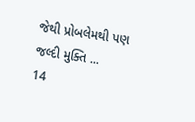જેથી પ્રોબલેમથી પણ જલ્દી મુક્તિ ...
14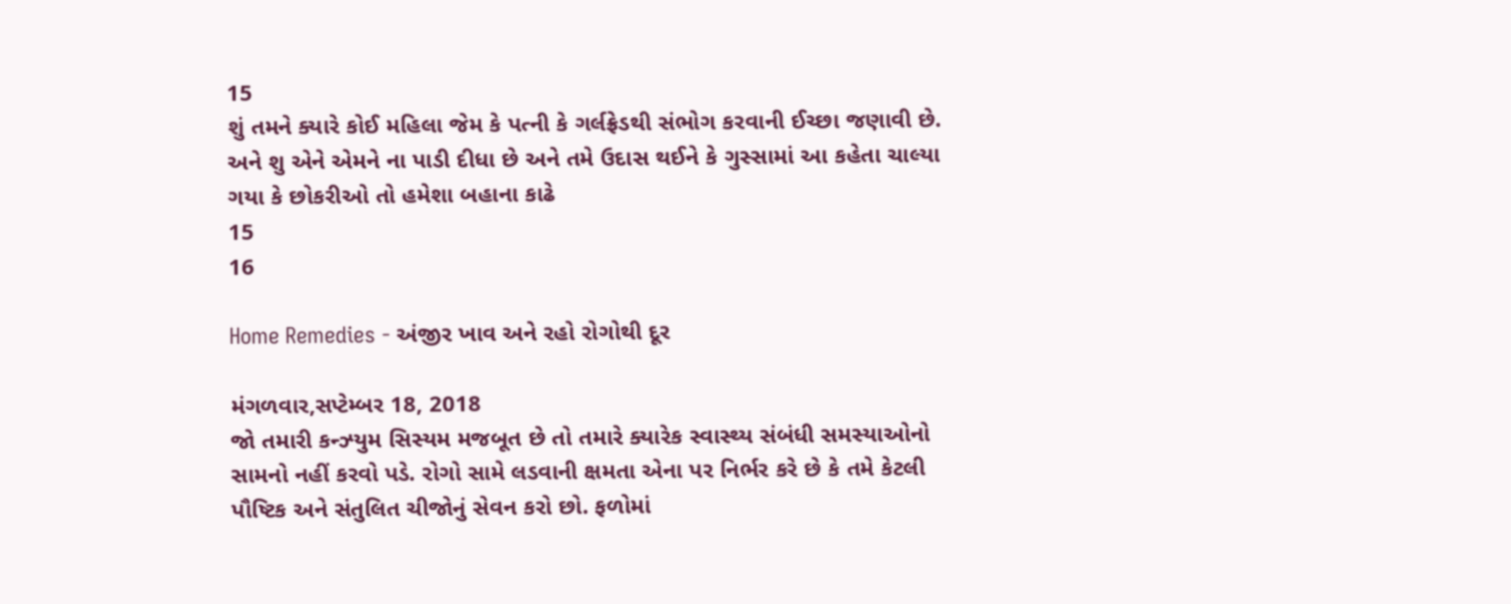15
શું તમને ક્યારે કોઈ મહિલા જેમ કે પત્ની કે ગર્લફ્રેડથી સંભોગ કરવાની ઈચ્છા જણાવી છે. અને શુ એને એમને ના પાડી દીધા છે અને તમે ઉદાસ થઈને કે ગુસ્સામાં આ કહેતા ચાલ્યા ગયા કે છોકરીઓ તો હમેશા બહાના કાઢે
15
16

Home Remedies - અંજીર ખાવ અને રહો રોગોથી દૂર

મંગળવાર,સપ્ટેમ્બર 18, 2018
જો તમારી કન્ઝ્યુમ સિસ્યમ મજબૂત છે તો તમારે ક્યારેક સ્વાસ્થ્ય સંબંધી સમસ્યાઓનો સામનો નહીં કરવો પડે. રોગો સામે લડવાની ક્ષમતા એના પર નિર્ભર કરે છે કે તમે કેટલી પૌષ્ટિક અને સંતુલિત ચીજોનું સેવન કરો છો. ફળોમાં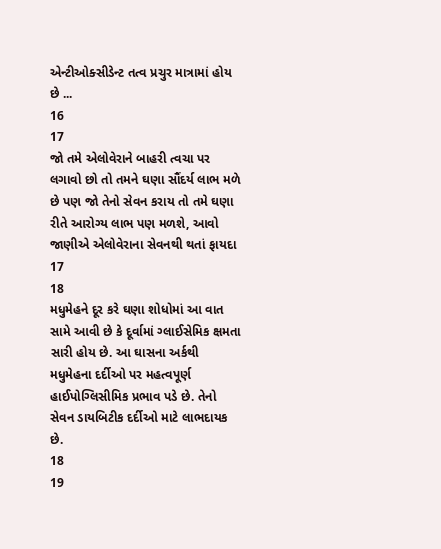એન્ટીઓક્સીડેન્ટ તત્વ પ્રચુર માત્રામાં હોય છે ...
16
17
જો તમે એલોવેરાને બાહરી ત્વચા પર લગાવો છો તો તમને ઘણા સૌંદર્ય લાભ મળે છે પણ જો તેનો સેવન કરાય તો તમે ઘણા રીતે આરોગ્ય લાભ પણ મળશે, આવો જાણીએ એલોવેરાના સેવનથી થતાં ફાયદા
17
18
મધુમેહને દૂર કરે ઘણા શોધોમાં આ વાત સામે આવી છે કે દૂર્વામાં ગ્લાઈસેમિક ક્ષમતા સારી હોય છે. આ ઘાસના અર્કથી મધુમેહના દર્દીઓ પર મહત્વપૂર્ણ હાઈપોગ્લિસીમિક પ્રભાવ પડે છે. તેનો સેવન ડાયબિટીક દર્દીઓ માટે લાભદાયક છે.
18
19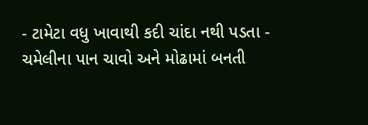- ટામેટા વધુ ખાવાથી કદી ચાંદા નથી પડતા - ચમેલીના પાન ચાવો અને મોઢામાં બનતી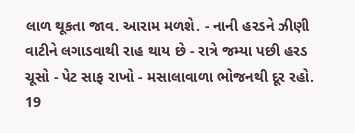લાળ થૂકતા જાવ. આરામ મળશે. - નાની હરડને ઝીણી વાટીને લગાડવાથી રાહ થાય છે - રાત્રે જમ્યા પછી હરડ ચૂસો - પેટ સાફ રાખો - મસાલાવાળા ભોજનથી દૂર રહો.
19